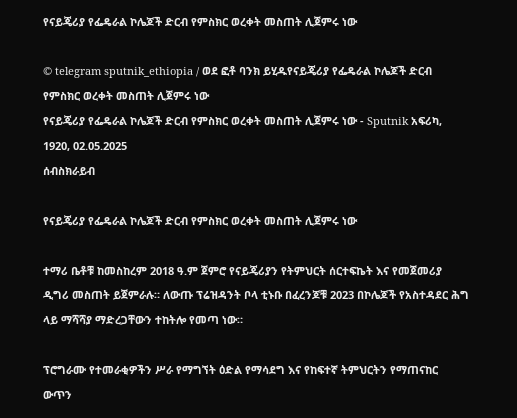የናይጄሪያ የፌዴራል ኮሌጆች ድርብ የምስክር ወረቀት መስጠት ሊጀምሩ ነው

© telegram sputnik_ethiopia / ወደ ፎቶ ባንክ ይሂዱየናይጄሪያ የፌዴራል ኮሌጆች ድርብ የምስክር ወረቀት መስጠት ሊጀምሩ ነው
የናይጄሪያ የፌዴራል ኮሌጆች ድርብ የምስክር ወረቀት መስጠት ሊጀምሩ ነው - Sputnik አፍሪካ, 1920, 02.05.2025
ሰብስክራይብ

የናይጄሪያ የፌዴራል ኮሌጆች ድርብ የምስክር ወረቀት መስጠት ሊጀምሩ ነው

ተማሪ ቤቶቹ ከመስከረም 2018 ዓ.ም ጀምሮ የናይጄሪያን የትምህርት ሰርተፍኬት እና የመጀመሪያ ዲግሪ መስጠት ይጀምራሉ። ለውጡ ፕሬዝዳንት ቦላ ቲኑቡ በፈረንጆቹ 2023 በኮሌጆች የአስተዳደር ሕግ ላይ ማሻሻያ ማድረጋቸውን ተከትሎ የመጣ ነው።

ፕሮግራሙ የተመራቂዎችን ሥራ የማግኘት ዕድል የማሳደግ እና የከፍተኛ ትምህርትን የማጠናከር ውጥን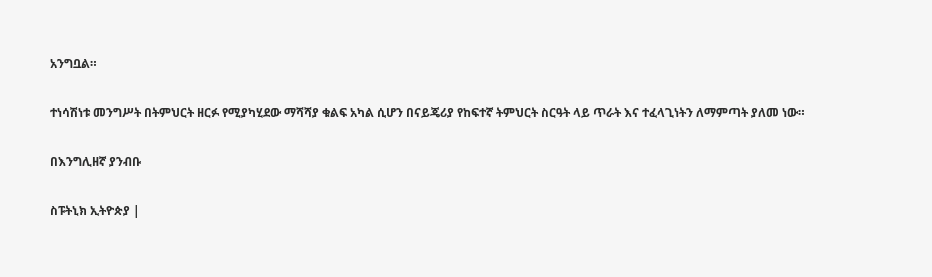አንግቧል።

ተነሳሽነቱ መንግሥት በትምህርት ዘርፉ የሚያካሂደው ማሻሻያ ቁልፍ አካል ሲሆን በናይጄሪያ የከፍተኛ ትምህርት ስርዓት ላይ ጥራት እና ተፈላጊነትን ለማምጣት ያለመ ነው።

በእንግሊዘኛ ያንብቡ

ስፑትኒክ ኢትዮጵያ |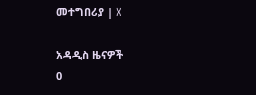መተግበሪያ | X

አዳዲስ ዜናዎች
0